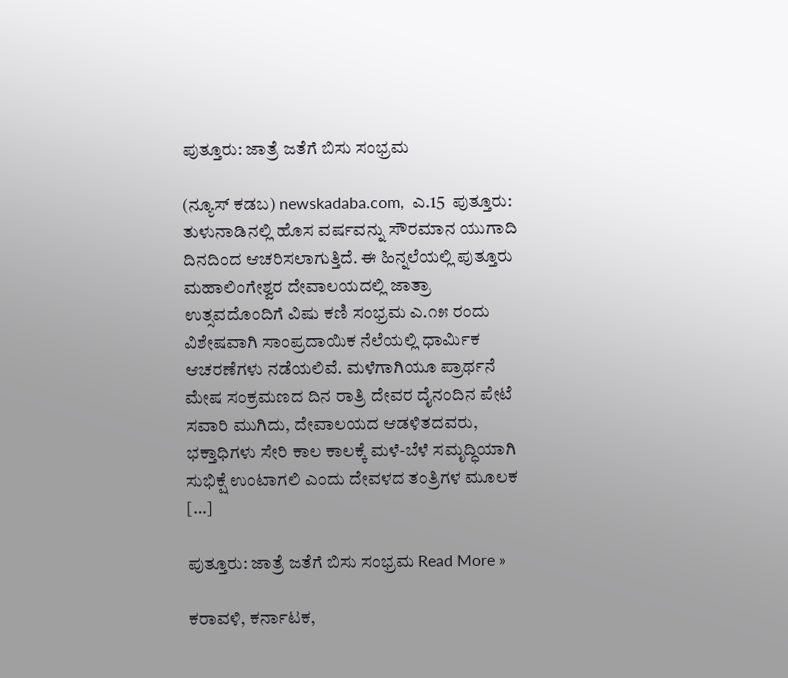ಪುತ್ತೂರು: ಜಾತ್ರೆ ಜತೆಗೆ ಬಿಸು ಸಂಭ್ರಮ

(ನ್ಯೂಸ್‌ ಕಡಬ) newskadaba.com,  ಎ.15  ಪುತ್ತೂರು: ತುಳುನಾಡಿನಲ್ಲಿ ಹೊಸ ವರ್ಷವನ್ನು ಸೌರಮಾನ ಯುಗಾದಿ ದಿನದಿಂದ ಆಚರಿಸಲಾಗುತ್ತಿದೆ. ಈ ಹಿನ್ನಲೆಯಲ್ಲಿ ಪುತ್ತೂರು ಮಹಾಲಿಂಗೇಶ್ವರ ದೇವಾಲಯದಲ್ಲಿ ಜಾತ್ರಾ ಉತ್ಸವದೊಂದಿಗೆ ವಿಷು ಕಣಿ ಸಂಭ್ರಮ ಎ.೧೫ ರಂದು ವಿಶೇಷವಾಗಿ ಸಾಂಪ್ರದಾಯಿಕ ನೆಲೆಯಲ್ಲಿ ಧಾರ್ಮಿಕ ಆಚರಣೆಗಳು ನಡೆಯಲಿವೆ. ಮಳೆಗಾಗಿಯೂ ಪ್ರಾರ್ಥನೆ ಮೇಷ ಸಂಕ್ರಮಣದ ದಿನ ರಾತ್ರಿ ದೇವರ ದೈನಂದಿನ ಪೇಟೆ ಸವಾರಿ ಮುಗಿದು, ದೇವಾಲಯದ ಆಡಳಿತದವರು, ಭಕ್ತಾಧಿಗಳು ಸೇರಿ ಕಾಲ ಕಾಲಕ್ಕೆ ಮಳೆ-ಬೆಳೆ ಸಮೃದ್ಧಿಯಾಗಿ ಸುಭಿಕ್ಷೆ ಉಂಟಾಗಲಿ ಎಂದು ದೇವಳದ ತಂತ್ರಿಗಳ ಮೂಲಕ […]

ಪುತ್ತೂರು: ಜಾತ್ರೆ ಜತೆಗೆ ಬಿಸು ಸಂಭ್ರಮ Read More »

ಕರಾವಳಿ, ಕರ್ನಾಟಕ,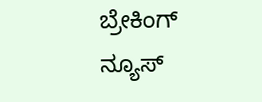ಬ್ರೇಕಿಂಗ್ ನ್ಯೂಸ್